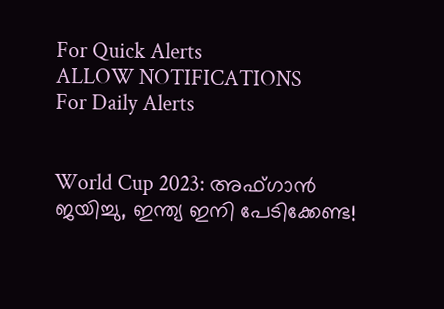For Quick Alerts
ALLOW NOTIFICATIONS
For Daily Alerts


World Cup 2023: അഫ്ഗാന്‍ ജയിച്ചു, ഇന്ത്യ ഇനി പേടിക്കേണ്ട!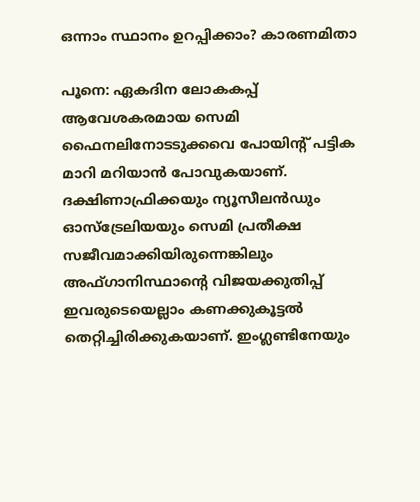ഒന്നാം സ്ഥാനം ഉറപ്പിക്കാം? കാരണമിതാ

പൂനെ: ഏകദിന ലോകകപ്പ് ആവേശകരമായ സെമി ഫൈനലിനോടടുക്കവെ പോയിന്റ് പട്ടിക മാറി മറിയാന്‍ പോവുകയാണ്. ദക്ഷിണാഫ്രിക്കയും ന്യൂസീലന്‍ഡും ഓസ്‌ട്രേലിയയും സെമി പ്രതീക്ഷ സജീവമാക്കിയിരുന്നെങ്കിലും അഫ്ഗാനിസ്ഥാന്റെ വിജയക്കുതിപ്പ് ഇവരുടെയെല്ലാം കണക്കുകൂട്ടല്‍ തെറ്റിച്ചിരിക്കുകയാണ്. ഇംഗ്ലണ്ടിനേയും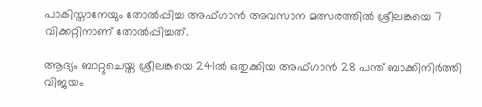പാകിസ്താനേയും തോല്‍പ്പിച്ച അഫ്ഗാന്‍ അവസാന മത്സരത്തില്‍ ശ്രീലങ്കയെ 7 വിക്കറ്റിനാണ് തോല്‍പ്പിച്ചത്.

ആദ്യം ബാറ്റുചെയ്ത ശ്രീലങ്കയെ 241ല്‍ ഒതുക്കിയ അഫ്ഗാന്‍ 28 പന്ത് ബാക്കിനിര്‍ത്തി വിജയം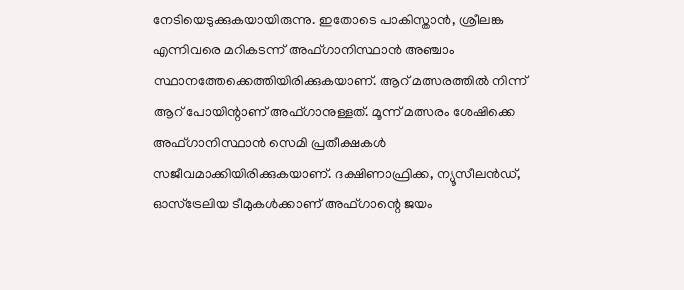നേടിയെടുക്കുകയായിരുന്നു. ഇതോടെ പാകിസ്താന്‍, ശ്രീലങ്ക എന്നിവരെ മറികടന്ന് അഫ്ഗാനിസ്ഥാന്‍ അഞ്ചാം സ്ഥാനത്തേക്കെത്തിയിരിക്കുകയാണ്. ആറ് മത്സരത്തില്‍ നിന്ന് ആറ് പോയിന്റാണ് അഫ്ഗാനുള്ളത്. മൂന്ന് മത്സരം ശേഷിക്കെ അഫ്ഗാനിസ്ഥാന്‍ സെമി പ്രതീക്ഷകള്‍ സജീവമാക്കിയിരിക്കുകയാണ്. ദക്ഷിണാഫ്രിക്ക, ന്യൂസീലന്‍ഡ്, ഓസ്‌ട്രേലിയ ടീമുകള്‍ക്കാണ് അഫ്ഗാന്റെ ജയം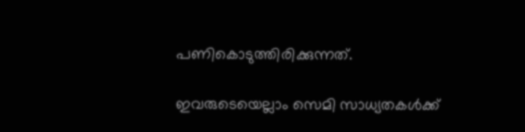പണികൊടുത്തിരിക്കുന്നത്.

ഇവരുടെയെല്ലാം സെമി സാധ്യതകള്‍ക്ക്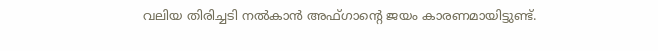വലിയ തിരിച്ചടി നല്‍കാന്‍ അഫ്ഗാന്റെ ജയം കാരണമായിട്ടുണ്ട്.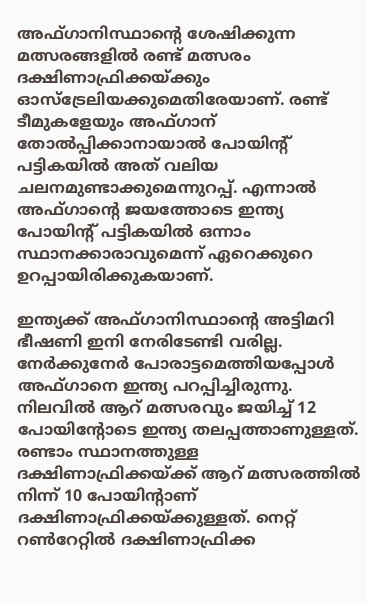അഫ്ഗാനിസ്ഥാന്റെ ശേഷിക്കുന്ന മത്സരങ്ങളില്‍ രണ്ട് മത്സരം ദക്ഷിണാഫ്രിക്കയ്ക്കും ഓസ്‌ട്രേലിയക്കുമെതിരേയാണ്. രണ്ട് ടീമുകളേയും അഫ്ഗാന് തോല്‍പ്പിക്കാനായാല്‍ പോയിന്റ് പട്ടികയില്‍ അത് വലിയ ചലനമുണ്ടാക്കുമെന്നുറപ്പ്. എന്നാല്‍ അഫ്ഗാന്റെ ജയത്തോടെ ഇന്ത്യ പോയിന്റ് പട്ടികയില്‍ ഒന്നാം സ്ഥാനക്കാരാവുമെന്ന് ഏറെക്കുറെ ഉറപ്പായിരിക്കുകയാണ്.

ഇന്ത്യക്ക് അഫ്ഗാനിസ്ഥാന്റെ അട്ടിമറി ഭീഷണി ഇനി നേരിടേണ്ടി വരില്ല. നേര്‍ക്കുനേര്‍ പോരാട്ടമെത്തിയപ്പോള്‍ അഫ്ഗാനെ ഇന്ത്യ പറപ്പിച്ചിരുന്നു. നിലവില്‍ ആറ് മത്സരവും ജയിച്ച് 12 പോയിന്റോടെ ഇന്ത്യ തലപ്പത്താണുള്ളത്. രണ്ടാം സ്ഥാനത്തുള്ള ദക്ഷിണാഫ്രിക്കയ്ക്ക് ആറ് മത്സരത്തില്‍ നിന്ന് 10 പോയിന്റാണ് ദക്ഷിണാഫ്രിക്കയ്ക്കുള്ളത്. നെറ്റ് റണ്‍റേറ്റില്‍ ദക്ഷിണാഫ്രിക്ക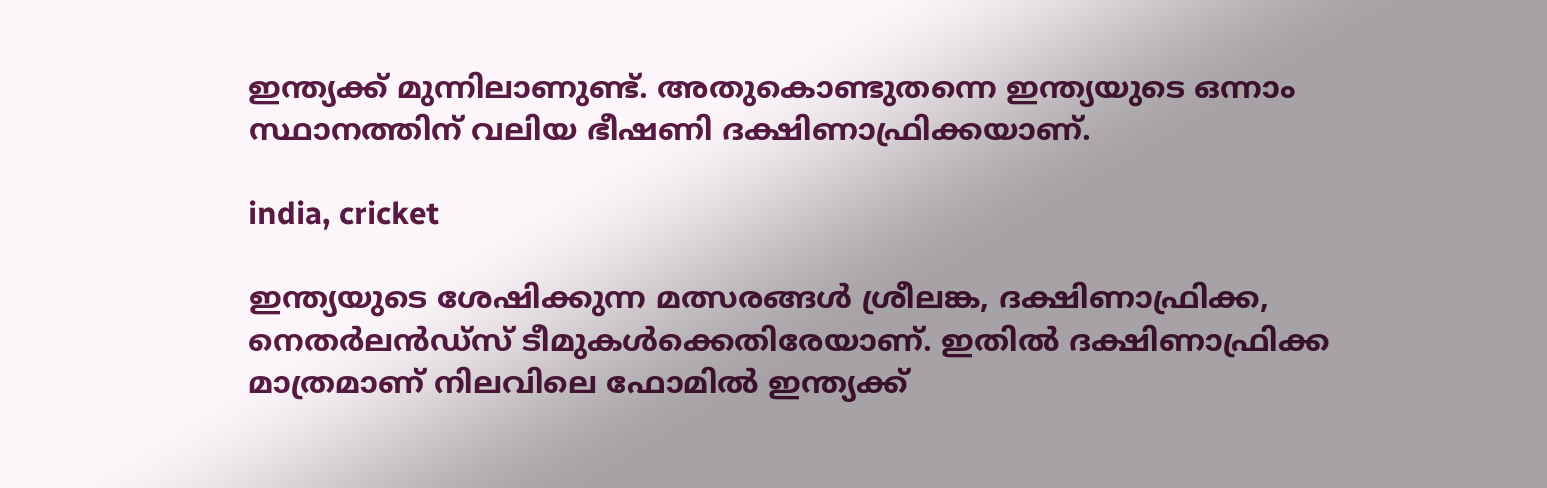ഇന്ത്യക്ക് മുന്നിലാണുണ്ട്. അതുകൊണ്ടുതന്നെ ഇന്ത്യയുടെ ഒന്നാം സ്ഥാനത്തിന് വലിയ ഭീഷണി ദക്ഷിണാഫ്രിക്കയാണ്.

india, cricket

ഇന്ത്യയുടെ ശേഷിക്കുന്ന മത്സരങ്ങള്‍ ശ്രീലങ്ക, ദക്ഷിണാഫ്രിക്ക, നെതര്‍ലന്‍ഡ്‌സ് ടീമുകള്‍ക്കെതിരേയാണ്. ഇതില്‍ ദക്ഷിണാഫ്രിക്ക മാത്രമാണ് നിലവിലെ ഫോമില്‍ ഇന്ത്യക്ക്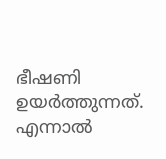ഭീഷണി ഉയര്‍ത്തുന്നത്. എന്നാല്‍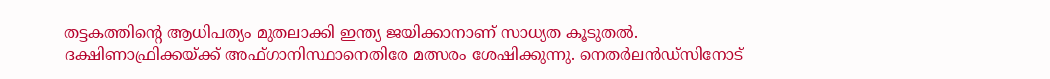തട്ടകത്തിന്റെ ആധിപത്യം മുതലാക്കി ഇന്ത്യ ജയിക്കാനാണ് സാധ്യത കൂടുതല്‍. ദക്ഷിണാഫ്രിക്കയ്ക്ക് അഫ്ഗാനിസ്ഥാനെതിരേ മത്സരം ശേഷിക്കുന്നു. നെതര്‍ലന്‍ഡ്‌സിനോട്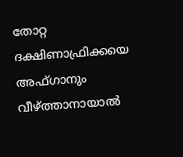തോറ്റ ദക്ഷിണാഫ്രിക്കയെ അഫ്ഗാനും വീഴ്ത്താനായാല്‍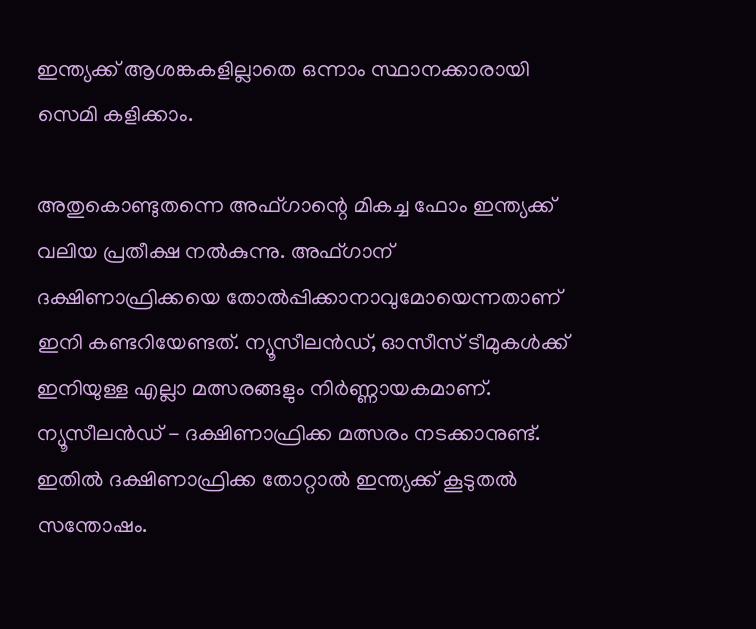ഇന്ത്യക്ക് ആശങ്കകളില്ലാതെ ഒന്നാം സ്ഥാനക്കാരായി സെമി കളിക്കാം.

അതുകൊണ്ടുതന്നെ അഫ്ഗാന്റെ മികച്ച ഫോം ഇന്ത്യക്ക് വലിയ പ്രതീക്ഷ നല്‍കുന്നു. അഫ്ഗാന് ദക്ഷിണാഫ്രിക്കയെ തോല്‍പ്പിക്കാനാവുമോയെന്നതാണ് ഇനി കണ്ടറിയേണ്ടത്. ന്യൂസീലന്‍ഡ്, ഓസീസ് ടീമുകള്‍ക്ക് ഇനിയുള്ള എല്ലാ മത്സരങ്ങളും നിര്‍ണ്ണായകമാണ്. ന്യൂസീലന്‍ഡ് - ദക്ഷിണാഫ്രിക്ക മത്സരം നടക്കാനുണ്ട്. ഇതില്‍ ദക്ഷിണാഫ്രിക്ക തോറ്റാല്‍ ഇന്ത്യക്ക് കൂടുതല്‍ സന്തോഷം.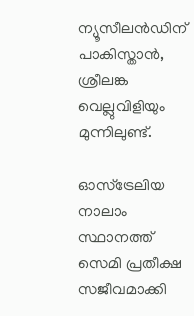ന്യൂസീലന്‍ഡിന് പാകിസ്താന്‍, ശ്രീലങ്ക വെല്ലുവിളിയും മുന്നിലുണ്ട്.

ഓസ്‌ട്രേലിയ നാലാം സ്ഥാനത്ത് സെമി പ്രതീക്ഷ സജീവമാക്കി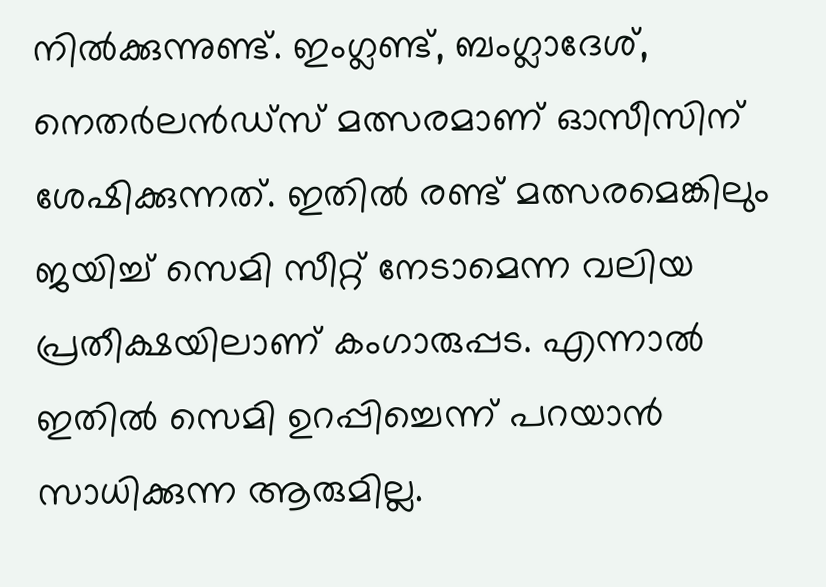നില്‍ക്കുന്നുണ്ട്. ഇംഗ്ലണ്ട്, ബംഗ്ലാദേശ്, നെതര്‍ലന്‍ഡ്‌സ് മത്സരമാണ് ഓസീസിന് ശേഷിക്കുന്നത്. ഇതില്‍ രണ്ട് മത്സരമെങ്കിലും ജയിച്ച് സെമി സീറ്റ് നേടാമെന്ന വലിയ പ്രതീക്ഷയിലാണ് കംഗാരുപ്പട. എന്നാല്‍ ഇതില്‍ സെമി ഉറപ്പിച്ചെന്ന് പറയാന്‍ സാധിക്കുന്ന ആരുമില്ല.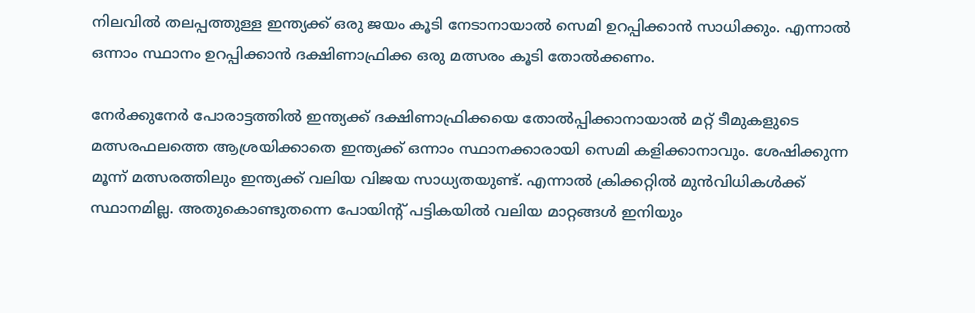നിലവില്‍ തലപ്പത്തുള്ള ഇന്ത്യക്ക് ഒരു ജയം കൂടി നേടാനായാല്‍ സെമി ഉറപ്പിക്കാന്‍ സാധിക്കും. എന്നാല്‍ ഒന്നാം സ്ഥാനം ഉറപ്പിക്കാന്‍ ദക്ഷിണാഫ്രിക്ക ഒരു മത്സരം കൂടി തോല്‍ക്കണം.

നേര്‍ക്കുനേര്‍ പോരാട്ടത്തില്‍ ഇന്ത്യക്ക് ദക്ഷിണാഫ്രിക്കയെ തോല്‍പ്പിക്കാനായാല്‍ മറ്റ് ടീമുകളുടെ മത്സരഫലത്തെ ആശ്രയിക്കാതെ ഇന്ത്യക്ക് ഒന്നാം സ്ഥാനക്കാരായി സെമി കളിക്കാനാവും. ശേഷിക്കുന്ന മൂന്ന് മത്സരത്തിലും ഇന്ത്യക്ക് വലിയ വിജയ സാധ്യതയുണ്ട്. എന്നാല്‍ ക്രിക്കറ്റില്‍ മുന്‍വിധികള്‍ക്ക് സ്ഥാനമില്ല. അതുകൊണ്ടുതന്നെ പോയിന്റ് പട്ടികയില്‍ വലിയ മാറ്റങ്ങള്‍ ഇനിയും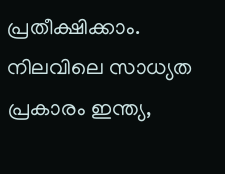പ്രതീക്ഷിക്കാം. നിലവിലെ സാധ്യത പ്രകാരം ഇന്ത്യ,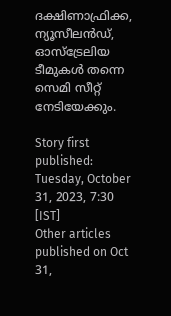ദക്ഷിണാഫ്രിക്ക, ന്യൂസീലന്‍ഡ്, ഓസ്‌ട്രേലിയ ടീമുകള്‍ തന്നെ സെമി സീറ്റ് നേടിയേക്കും.

Story first published: Tuesday, October 31, 2023, 7:30 [IST]
Other articles published on Oct 31,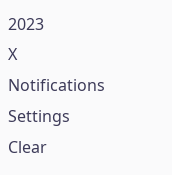2023
X
Notifications
Settings
Clear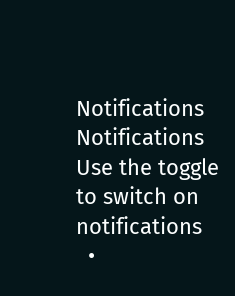Notifications
Notifications
Use the toggle to switch on notifications
  •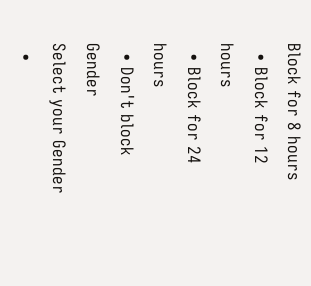Block for 8 hours
  • Block for 12 hours
  • Block for 24 hours
  • Don't block
Gender
Select your Gender
  •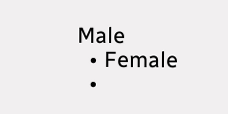Male
  • Female
  •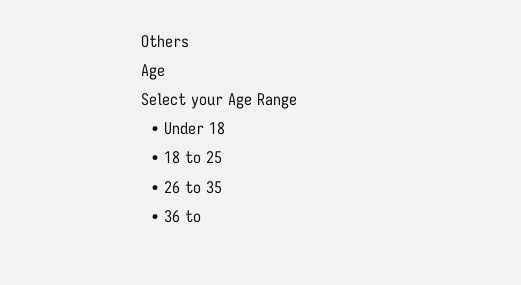Others
Age
Select your Age Range
  • Under 18
  • 18 to 25
  • 26 to 35
  • 36 to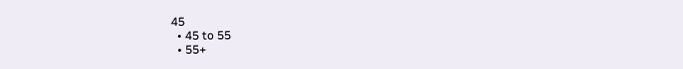45
  • 45 to 55
  • 55+